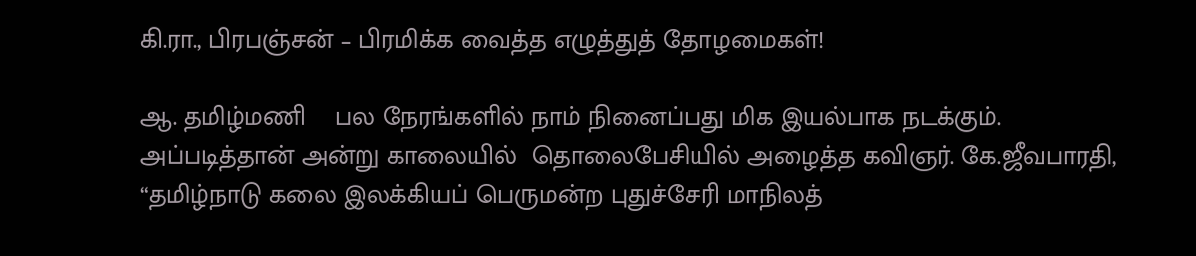கி.ரா., பிரபஞ்சன் – பிரமிக்க வைத்த எழுத்துத் தோழமைகள்!

ஆ. தமிழ்மணி    பல நேரங்களில் நாம் நினைப்பது மிக இயல்பாக நடக்கும். அப்படித்தான் அன்று காலையில்  தொலைபேசியில் அழைத்த கவிஞர். கே.ஜீவபாரதி, “தமிழ்நாடு கலை இலக்கியப் பெருமன்ற புதுச்சேரி மாநிலத்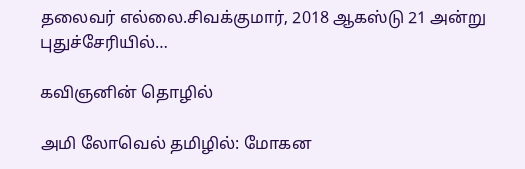தலைவர் எல்லை.சிவக்குமார், 2018 ஆகஸ்டு 21 அன்று புதுச்சேரியில்…

கவிஞனின் தொழில்

அமி லோவெல் தமிழில்: மோகன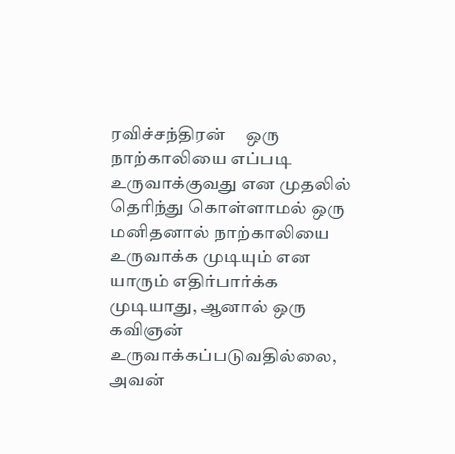ரவிச்சந்திரன்     ஒரு நாற்காலியை எப்படி உருவாக்குவது என முதலில் தெரிந்து கொள்ளாமல் ஒரு மனிதனால் நாற்காலியை உருவாக்க முடியும் என யாரும் எதிர்பார்க்க முடியாது, ஆனால் ஒரு கவிஞன் உருவாக்கப்படுவதில்லை, அவன்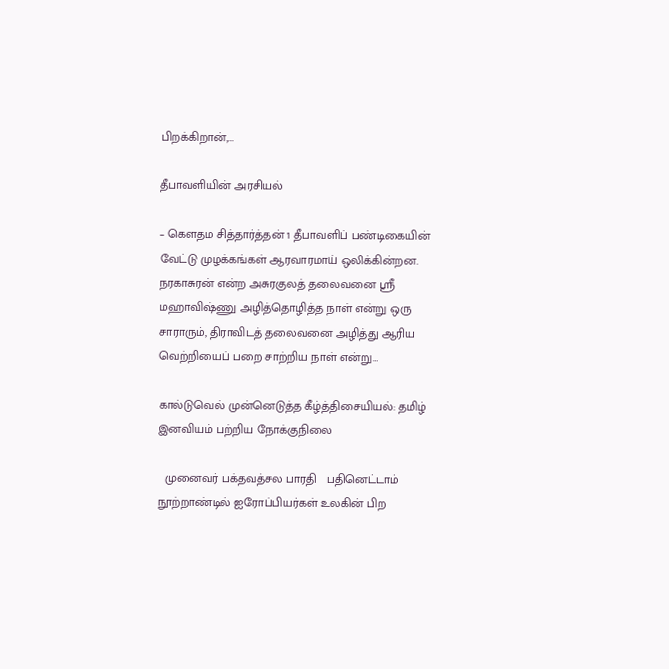பிறக்கிறான்,…

தீபாவளியின் அரசியல்

– கௌதம சித்தார்த்தன் 1 தீபாவளிப் பண்டிகையின் வேட்டு முழக்கங்கள் ஆரவாரமாய் ஒலிக்கின்றன. நரகாசுரன் என்ற அசுரகுலத் தலைவனை ஸ்ரீ மஹாவிஷ்ணு அழித்தொழித்த நாள் என்று ஒரு சாராரும், திராவிடத் தலைவனை அழித்து ஆரிய வெற்றியைப் பறை சாற்றிய நாள் என்று…

கால்டுவெல் முன்னெடுத்த கீழ்த்திசையியல்: தமிழ் இனவியம் பற்றிய நோக்குநிலை

  முனைவர் பக்தவத்சல பாரதி   பதினெட்டாம் நூற்றாண்டில் ஐரோப்பியர்கள் உலகின் பிற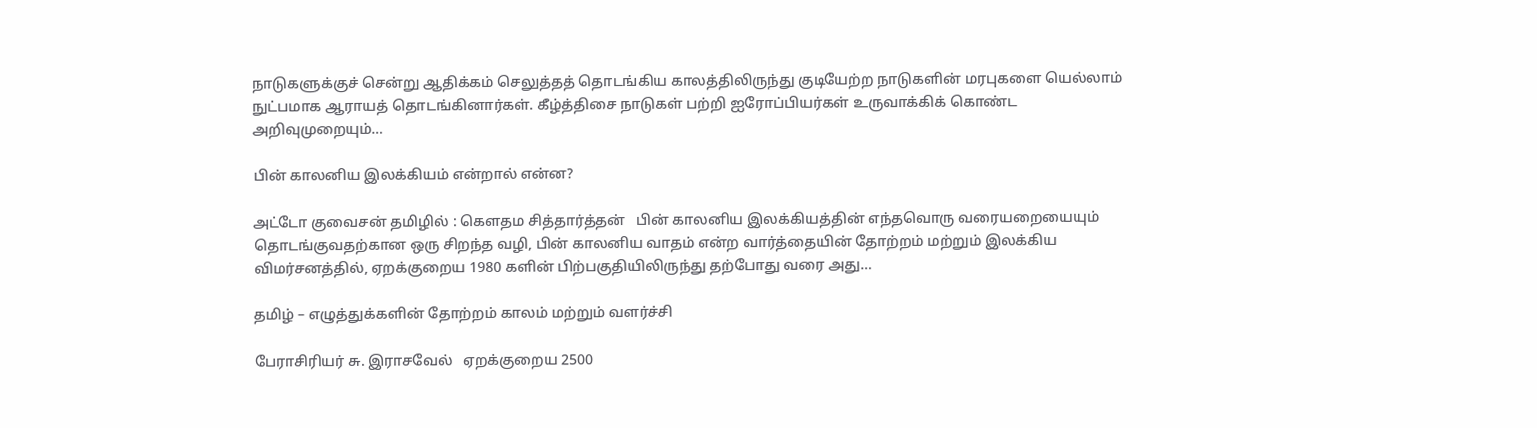நாடுகளுக்குச் சென்று ஆதிக்கம் செலுத்தத் தொடங்கிய காலத்திலிருந்து குடியேற்ற நாடுகளின் மரபுகளை யெல்லாம் நுட்பமாக ஆராயத் தொடங்கினார்கள். கீழ்த்திசை நாடுகள் பற்றி ஐரோப்பியர்கள் உருவாக்கிக் கொண்ட அறிவுமுறையும்…

பின் காலனிய இலக்கியம் என்றால் என்ன?

அட்டோ குவைசன் தமிழில் : கௌதம சித்தார்த்தன்   பின் காலனிய இலக்கியத்தின் எந்தவொரு வரையறையையும் தொடங்குவதற்கான ஒரு சிறந்த வழி, பின் காலனிய வாதம் என்ற வார்த்தையின் தோற்றம் மற்றும் இலக்கிய விமர்சனத்தில், ஏறக்குறைய 1980 களின் பிற்பகுதியிலிருந்து தற்போது வரை அது…

தமிழ் – எழுத்துக்களின் தோற்றம் காலம் மற்றும் வளர்ச்சி

பேராசிரியர் சு. இராசவேல்   ஏறக்குறைய 2500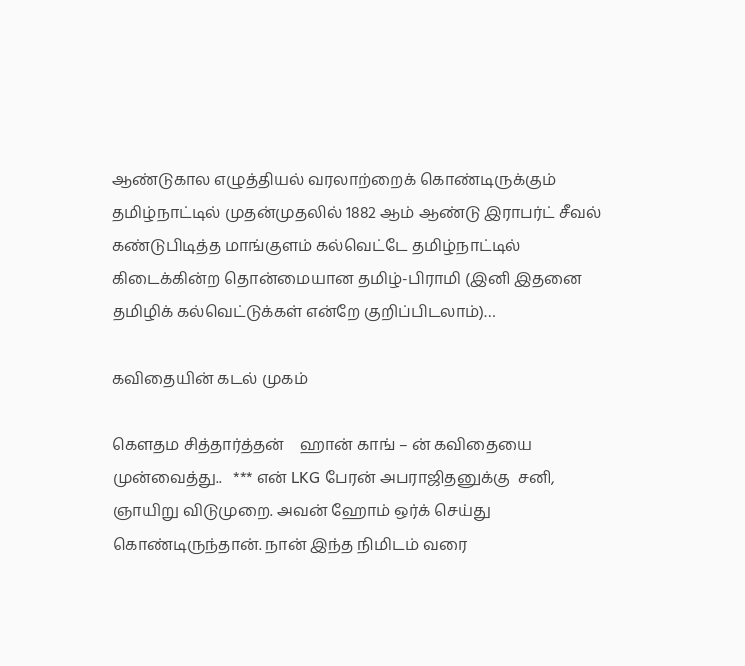ஆண்டுகால எழுத்தியல் வரலாற்றைக் கொண்டிருக்கும் தமிழ்நாட்டில் முதன்முதலில் 1882 ஆம் ஆண்டு இராபர்ட் சீவல் கண்டுபிடித்த மாங்குளம் கல்வெட்டே தமிழ்நாட்டில் கிடைக்கின்ற தொன்மையான தமிழ்-பிராமி (இனி இதனை தமிழிக் கல்வெட்டுக்கள் என்றே குறிப்பிடலாம்)…

கவிதையின் கடல் முகம்

கௌதம சித்தார்த்தன்    ஹான் காங் – ன் கவிதையை முன்வைத்து..   *** என் LKG பேரன் அபராஜிதனுக்கு  சனி, ஞாயிறு விடுமுறை. அவன் ஹோம் ஒர்க் செய்து கொண்டிருந்தான். நான் இந்த நிமிடம் வரை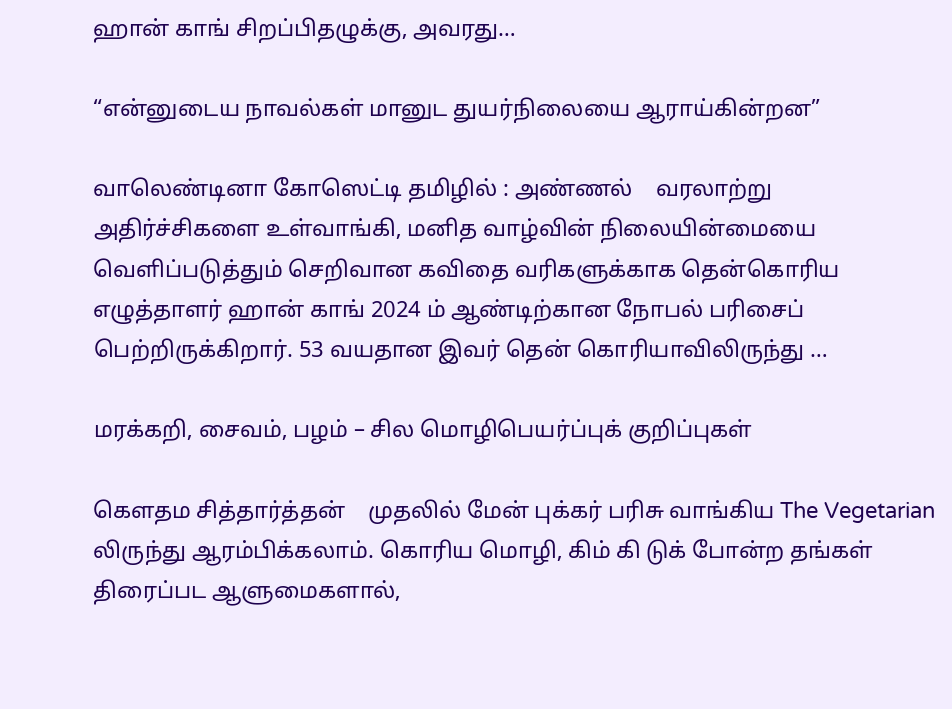ஹான் காங் சிறப்பிதழுக்கு, அவரது…

“என்னுடைய நாவல்கள் மானுட துயர்நிலையை ஆராய்கின்றன”

வாலெண்டினா கோஸெட்டி தமிழில் : அண்ணல்    வரலாற்று அதிர்ச்சிகளை உள்வாங்கி, மனித வாழ்வின் நிலையின்மையை வெளிப்படுத்தும் செறிவான கவிதை வரிகளுக்காக தென்கொரிய எழுத்தாளர் ஹான் காங் 2024 ம் ஆண்டிற்கான நோபல் பரிசைப் பெற்றிருக்கிறார். 53 வயதான இவர் தென் கொரியாவிலிருந்து …

மரக்கறி, சைவம், பழம் – சில மொழிபெயர்ப்புக் குறிப்புகள்

கௌதம சித்தார்த்தன்    முதலில் மேன் புக்கர் பரிசு வாங்கிய The Vegetarian லிருந்து ஆரம்பிக்கலாம். கொரிய மொழி, கிம் கி டுக் போன்ற தங்கள் திரைப்பட ஆளுமைகளால்,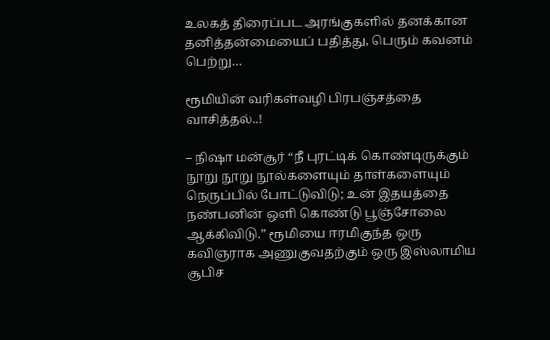உலகத் திரைப்பட அரங்குகளில் தனக்கான தனித்தன்மையைப் பதித்து, பெரும் கவனம் பெற்று…

ரூமியின் வரிகள்வழி பிரபஞ்சத்தை வாசித்தல்..!

– நிஷா மன்சூர் “நீ புரட்டிக் கொண்டிருக்கும் நூறு நூறு நூல்களையும் தாள்களையும் நெருப்பில் போட்டுவிடு; உன் இதயத்தை நண்பனின் ஒளி கொண்டு பூஞ்சோலை ஆக்கிவிடு.” ரூமியை ஈரமிகுந்த ஒரு கவிஞராக அணுகுவதற்கும் ஒரு இஸ்லாமிய சூபிச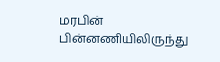மரபின் பின்னணியிலிருந்து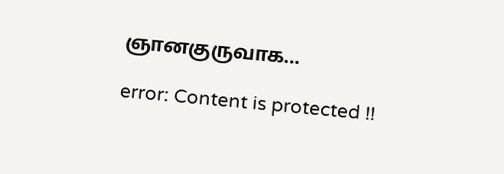ஞானகுருவாக…

error: Content is protected !!